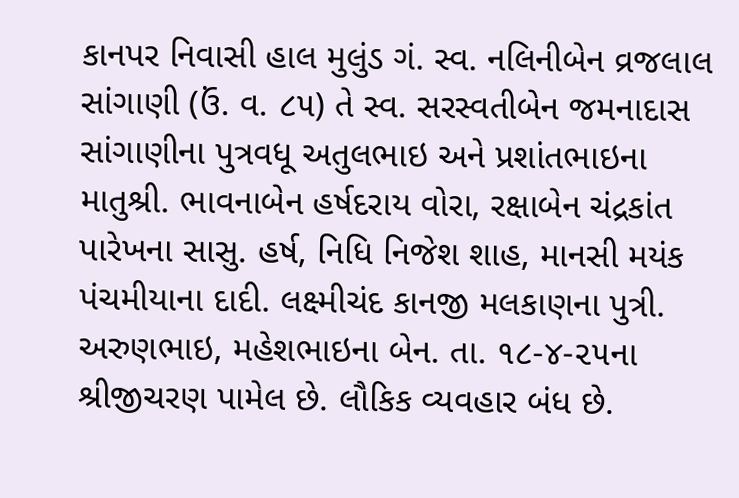કાનપર નિવાસી હાલ મુલુંડ ગં. સ્વ. નલિનીબેન વ્રજલાલ સાંગાણી (ઉં. વ. ૮૫) તે સ્વ. સરસ્વતીબેન જમનાદાસ સાંગાણીના પુત્રવધૂ અતુલભાઇ અને પ્રશાંતભાઇના માતુશ્રી. ભાવનાબેન હર્ષદરાય વોરા, રક્ષાબેન ચંદ્રકાંત પારેખના સાસુ. હર્ષ, નિધિ નિજેશ શાહ, માનસી મયંક પંચમીયાના દાદી. લક્ષ્મીચંદ કાનજી મલકાણના પુત્રી. અરુણભાઇ, મહેશભાઇના બેન. તા. ૧૮-૪-૨૫ના શ્રીજીચરણ પામેલ છે. લૌકિક વ્યવહાર બંધ છે.